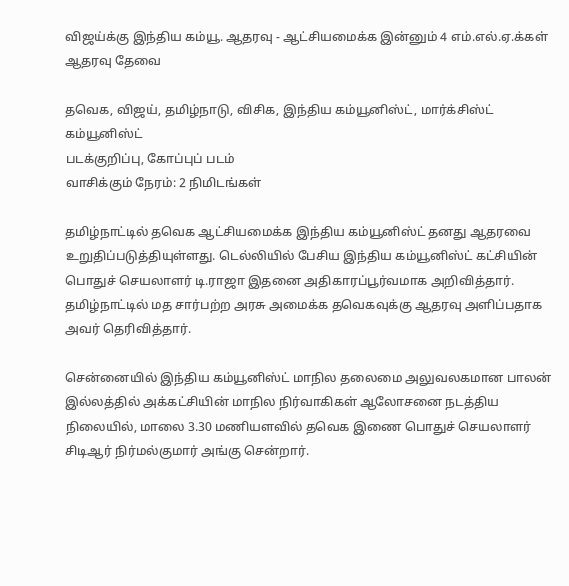விஜய்க்கு இந்திய கம்யூ. ஆதரவு - ஆட்சியமைக்க இன்னும் 4 எம்.எல்.ஏ.க்கள் ஆதரவு தேவை

தவெக, விஜய், தமிழ்நாடு, விசிக, இந்திய கம்யூனிஸ்ட், மார்க்சிஸ்ட் கம்யூனிஸ்ட்
படக்குறிப்பு, கோப்புப் படம்
வாசிக்கும் நேரம்: 2 நிமிடங்கள்

தமிழ்நாட்டில் தவெக ஆட்சியமைக்க இந்திய கம்யூனிஸ்ட் தனது ஆதரவை உறுதிப்படுத்தியுள்ளது. டெல்லியில் பேசிய இந்திய கம்யூனிஸ்ட் கட்சியின் பொதுச் செயலாளர் டி.ராஜா இதனை அதிகாரப்பூர்வமாக அறிவித்தார். தமிழ்நாட்டில் மத சார்பற்ற அரசு அமைக்க தவெகவுக்கு ஆதரவு அளிப்பதாக அவர் தெரிவித்தார்.

சென்னையில் இந்திய கம்யூனிஸ்ட் மாநில தலைமை அலுவலகமான பாலன் இல்லத்தில் அக்கட்சியின் மாநில நிர்வாகிகள் ஆலோசனை நடத்திய நிலையில், மாலை 3.30 மணியளவில் தவெக இணை பொதுச் செயலாளர் சிடிஆர் நிர்மல்குமார் அங்கு சென்றார்.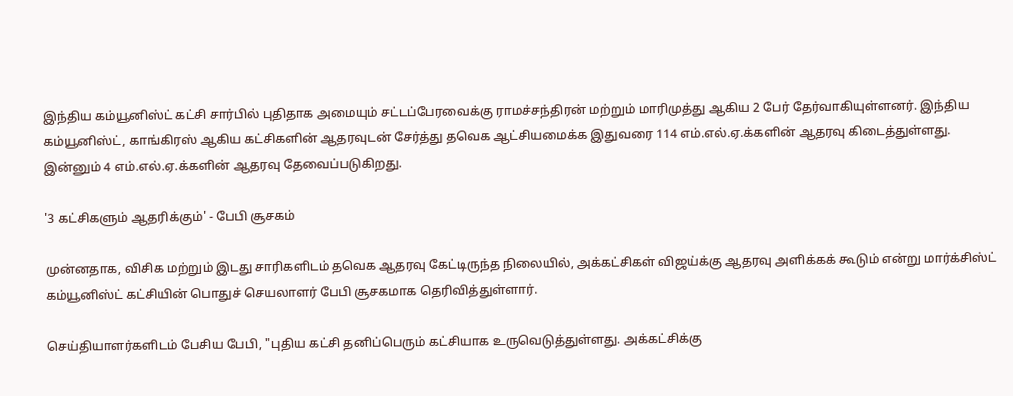இந்திய கம்யூனிஸ்ட் கட்சி சார்பில் புதிதாக அமையும் சட்டப்பேரவைக்கு ராமச்சந்திரன் மற்றும் மாரிமுத்து ஆகிய 2 பேர் தேர்வாகியுள்ளனர். இந்திய கம்யூனிஸ்ட், காங்கிரஸ் ஆகிய கட்சிகளின் ஆதரவுடன் சேர்த்து தவெக ஆட்சியமைக்க இதுவரை 114 எம்.எல்.ஏ.க்களின் ஆதரவு கிடைத்துள்ளது. இன்னும் 4 எம்.எல்.ஏ.க்களின் ஆதரவு தேவைப்படுகிறது.

'3 கட்சிகளும் ஆதரிக்கும்' - பேபி சூசகம்

முன்னதாக, விசிக மற்றும் இடது சாரிகளிடம் தவெக ஆதரவு கேட்டிருந்த நிலையில், அக்கட்சிகள் விஜய்க்கு ஆதரவு அளிக்கக் கூடும் என்று மார்க்சிஸ்ட் கம்யூனிஸ்ட் கட்சியின் பொதுச் செயலாளர் பேபி சூசகமாக தெரிவித்துள்ளார்.

செய்தியாளர்களிடம் பேசிய பேபி, "புதிய கட்சி தனிப்பெரும் கட்சியாக உருவெடுத்துள்ளது. அக்கட்சிக்கு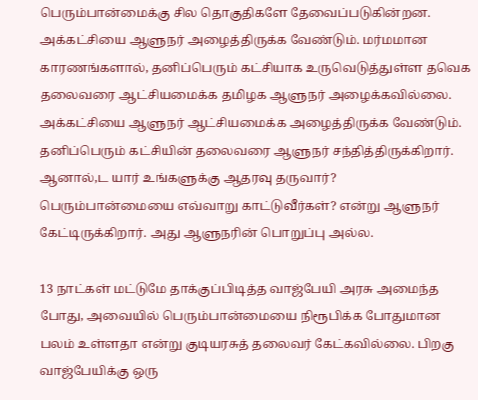பெரும்பான்மைக்கு சில தொகுதிகளே தேவைப்படுகின்றன. அக்கட்சியை ஆளுநர் அழைத்திருக்க வேண்டும். மர்மமான காரணங்களால், தனிப்பெரும் கட்சியாக உருவெடுத்துள்ள தவெக தலைவரை ஆட்சியமைக்க தமிழக ஆளுநர் அழைக்கவில்லை. அக்கட்சியை ஆளுநர் ஆட்சியமைக்க அழைத்திருக்க வேண்டும். தனிப்பெரும் கட்சியின் தலைவரை ஆளுநர் சந்தித்திருக்கிறார். ஆனால்,ட யார் உங்களுக்கு ஆதரவு தருவார்? பெரும்பான்மையை எவ்வாறு காட்டுவீர்கள்? என்று ஆளுநர் கேட்டிருக்கிறார். அது ஆளுநரின் பொறுப்பு அல்ல.

13 நாட்கள் மட்டுமே தாக்குப்பிடித்த வாஜ்பேயி அரசு அமைந்த போது, அவையில் பெரும்பான்மையை நிரூபிக்க போதுமான பலம் உள்ளதா என்று குடியரசுத் தலைவர் கேட்கவில்லை. பிறகு வாஜ்பேயிக்கு ஒரு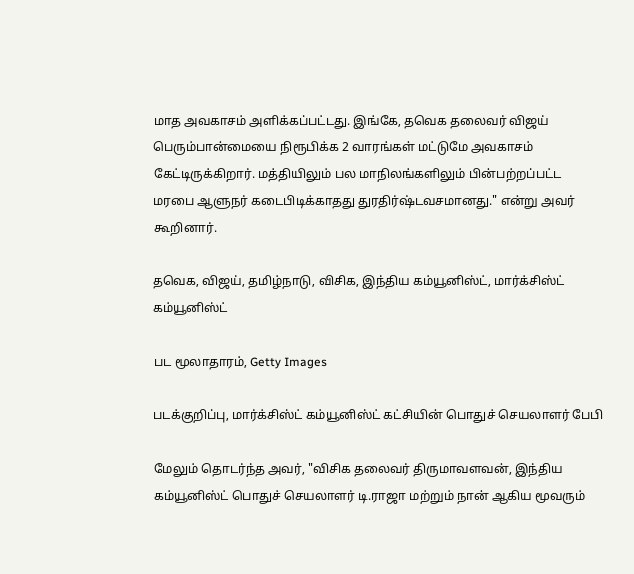மாத அவகாசம் அளிக்கப்பட்டது. இங்கே, தவெக தலைவர் விஜய் பெரும்பான்மையை நிரூபிக்க 2 வாரங்கள் மட்டுமே அவகாசம் கேட்டிருக்கிறார். மத்தியிலும் பல மாநிலங்களிலும் பின்பற்றப்பட்ட மரபை ஆளுநர் கடைபிடிக்காதது துரதிர்ஷ்டவசமானது." என்று அவர் கூறினார்.

தவெக, விஜய், தமிழ்நாடு, விசிக, இந்திய கம்யூனிஸ்ட், மார்க்சிஸ்ட் கம்யூனிஸ்ட்

பட மூலாதாரம், Getty Images

படக்குறிப்பு, மார்க்சிஸ்ட் கம்யூனிஸ்ட் கட்சியின் பொதுச் செயலாளர் பேபி

மேலும் தொடர்ந்த அவர், "விசிக தலைவர் திருமாவளவன், இந்திய கம்யூனிஸ்ட் பொதுச் செயலாளர் டி.ராஜா மற்றும் நான் ஆகிய மூவரும்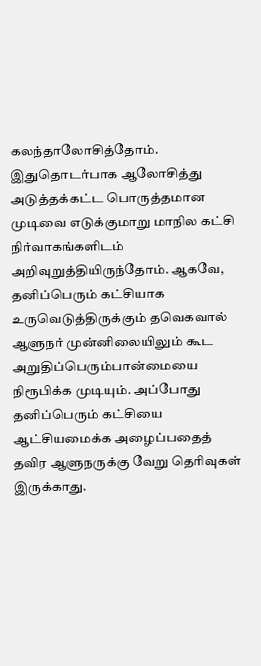கலந்தாலோசித்தோம். இதுதொடர்பாக ஆலோசித்து அடுத்தக்கட்ட பொருத்தமான முடிவை எடுக்குமாறு மாநில கட்சி நிர்வாகங்களிடம் அறிவுறுத்தியிருந்தோம். ஆகவே, தனிப்பெரும் கட்சியாக உருவெடுத்திருக்கும் தவெகவால் ஆளுநர் முன்னிலையிலும் கூட அறுதிப்பெரும்பான்மையை நிரூபிக்க முடியும். அப்போது தனிப்பெரும் கட்சியை ஆட்சியமைக்க அழைப்பதைத் தவிர ஆளுநருக்கு வேறு தெரிவுகள் இருக்காது.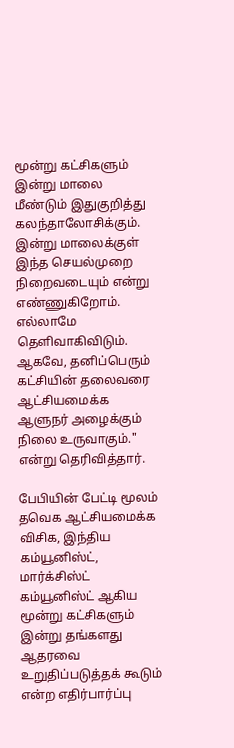மூன்று கட்சிகளும் இன்று மாலை மீண்டும் இதுகுறித்து கலந்தாலோசிக்கும். இன்று மாலைக்குள் இந்த செயல்முறை நிறைவடையும் என்று எண்ணுகிறோம். எல்லாமே தெளிவாகிவிடும். ஆகவே, தனிப்பெரும் கட்சியின் தலைவரை ஆட்சியமைக்க ஆளுநர் அழைக்கும் நிலை உருவாகும்." என்று தெரிவித்தார்.

பேபியின் பேட்டி மூலம் தவெக ஆட்சியமைக்க விசிக, இந்திய கம்யூனிஸ்ட், மார்க்சிஸ்ட் கம்யூனிஸ்ட் ஆகிய மூன்று கட்சிகளும் இன்று தங்களது ஆதரவை உறுதிப்படுத்தக் கூடும் என்ற எதிர்பார்ப்பு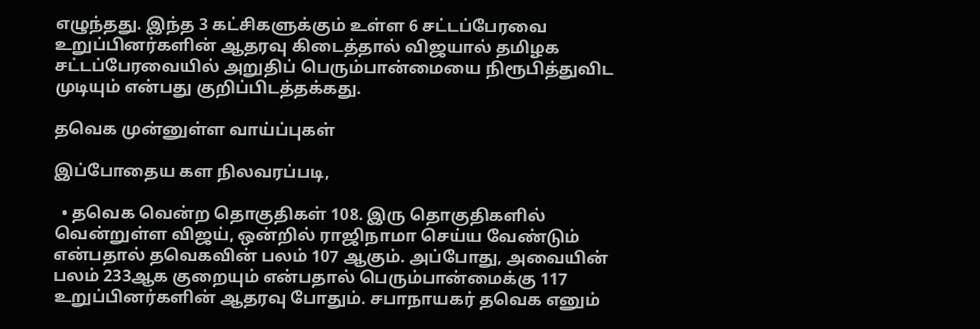எழுந்தது. இந்த 3 கட்சிகளுக்கும் உள்ள 6 சட்டப்பேரவை உறுப்பினர்களின் ஆதரவு கிடைத்தால் விஜயால் தமிழக சட்டப்பேரவையில் அறுதிப் பெரும்பான்மையை நிரூபித்துவிட முடியும் என்பது குறிப்பிடத்தக்கது.

தவெக முன்னுள்ள வாய்ப்புகள்

இப்போதைய கள நிலவரப்படி,

  • தவெக வென்ற தொகுதிகள் 108. இரு தொகுதிகளில் வென்றுள்ள விஜய், ஒன்றில் ராஜிநாமா செய்ய வேண்டும் என்பதால் தவெகவின் பலம் 107 ஆகும். அப்போது, அவையின் பலம் 233ஆக குறையும் என்பதால் பெரும்பான்மைக்கு 117 உறுப்பினர்களின் ஆதரவு போதும். சபாநாயகர் தவெக எனும்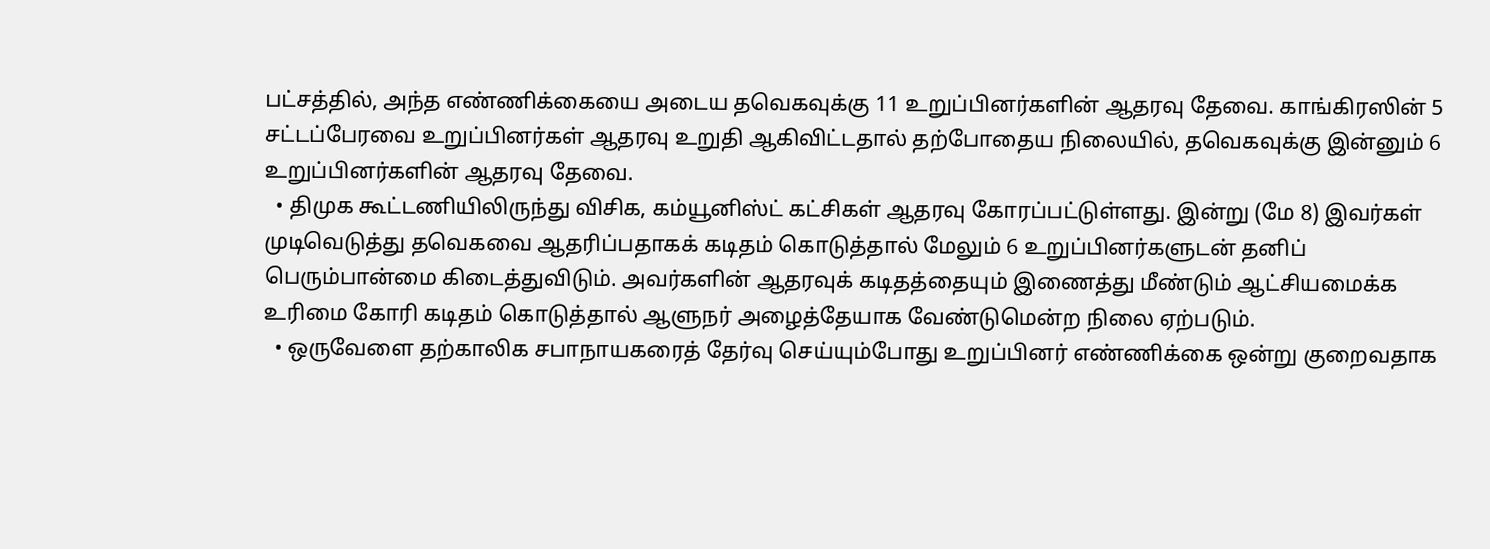பட்சத்தில், அந்த எண்ணிக்கையை அடைய தவெகவுக்கு 11 உறுப்பினர்களின் ஆதரவு தேவை. காங்கிரஸின் 5 சட்டப்பேரவை உறுப்பினர்கள் ஆதரவு உறுதி ஆகிவிட்டதால் தற்போதைய நிலையில், தவெகவுக்கு இன்னும் 6 உறுப்பினர்களின் ஆதரவு தேவை.
  • திமுக கூட்டணியிலிருந்து விசிக, கம்யூனிஸ்ட் கட்சிகள் ஆதரவு கோரப்பட்டுள்ளது. இன்று (மே 8) இவர்கள் முடிவெடுத்து தவெகவை ஆதரிப்பதாகக் கடிதம் கொடுத்தால் மேலும் 6 உறுப்பினர்களுடன் தனிப் பெரும்பான்மை கிடைத்துவிடும். அவர்களின் ஆதரவுக் கடிதத்தையும் இணைத்து மீண்டும் ஆட்சியமைக்க உரிமை கோரி கடிதம் கொடுத்தால் ஆளுநர் அழைத்தேயாக வேண்டுமென்ற நிலை ஏற்படும்.
  • ஒருவேளை தற்காலிக சபாநாயகரைத் தேர்வு செய்யும்போது உறுப்பினர் எண்ணிக்கை ஒன்று குறைவதாக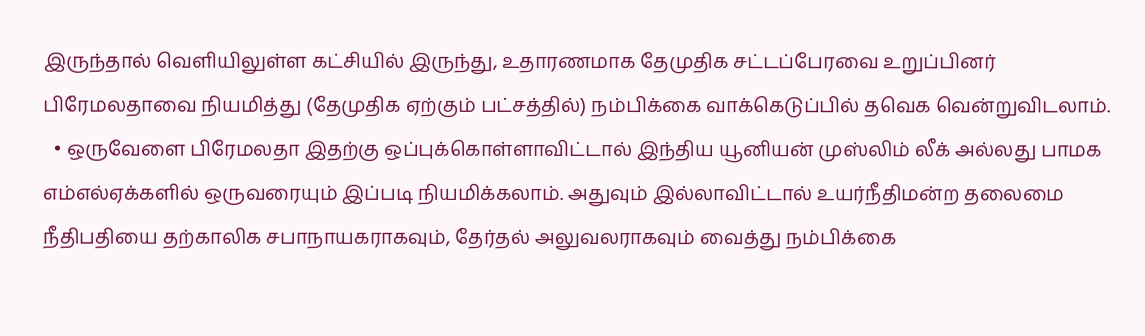இருந்தால் வெளியிலுள்ள கட்சியில் இருந்து, உதாரணமாக தேமுதிக சட்டப்பேரவை உறுப்பினர் பிரேமலதாவை நியமித்து (தேமுதிக ஏற்கும் பட்சத்தில்) நம்பிக்கை வாக்கெடுப்பில் தவெக வென்றுவிடலாம்.
  • ஒருவேளை பிரேமலதா இதற்கு ஒப்புக்கொள்ளாவிட்டால் இந்திய யூனியன் முஸ்லிம் லீக் அல்லது பாமக எம்எல்ஏக்களில் ஒருவரையும் இப்படி நியமிக்கலாம். அதுவும் இல்லாவிட்டால் உயர்நீதிமன்ற தலைமை நீதிபதியை தற்காலிக சபாநாயகராகவும், தேர்தல் அலுவலராகவும் வைத்து நம்பிக்கை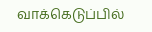வாக்கெடுப்பில்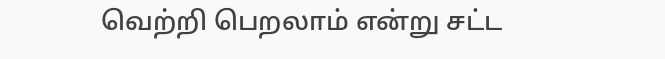வெற்றி பெறலாம் என்று சட்ட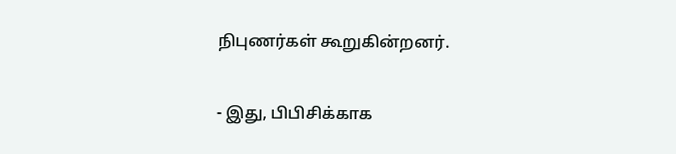நிபுணர்கள் கூறுகின்றனர்.

- இது, பிபிசிக்காக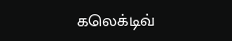கலெக்டிவ்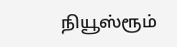நியூஸ்ரூம்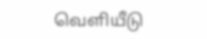வெளியீடு